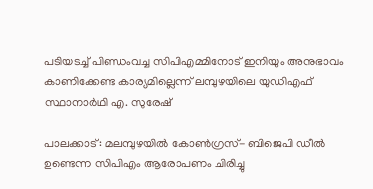പടിയടച്ച് പിണ്ഡംവച്ച സിപിഎമ്മിനോട് ഇനിയും അനുഭാവം കാണിക്കേണ്ട കാര്യമില്ലെന്ന് ലമ്പുഴയിലെ യുഡിഎഫ് സ്ഥാനാർഥി എ. സുരേഷ്

പാലക്കാട്: മലമ്പുഴയിൽ കോൺഗ്രസ്- ബിജെപി ഡീൽ ഉണ്ടെന്ന സിപിഎം ആരോപണം ചിരിച്ചു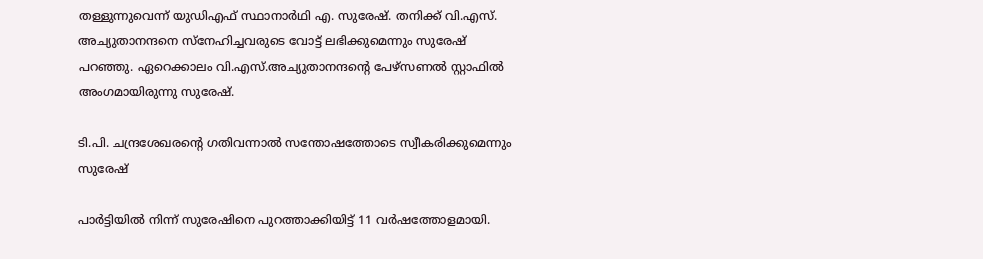തള്ളുന്നുവെന്ന് യുഡിഎഫ് സ്ഥാനാർഥി എ. സുരേഷ്. തനിക്ക് വി.എസ്. അച്യുതാനന്ദനെ സ്നേഹിച്ചവരുടെ വോട്ട് ലഭിക്കുമെന്നും സുരേഷ് പറഞ്ഞു. ഏറെക്കാലം വി.എസ്.അച്യുതാനന്ദന്‍റെ പേഴ്സണൽ സ്റ്റാഫിൽ അംഗമായിരുന്നു സുരേഷ്.

ടി.പി. ചന്ദ്രശേഖരന്‍റെ ഗതിവന്നാൽ സന്തോഷത്തോടെ സ്വീകരിക്കുമെന്നും സുരേഷ്

പാർട്ടിയിൽ നിന്ന് സുരേഷിനെ പുറത്താക്കിയിട്ട് 11 വർഷത്തോളമായി.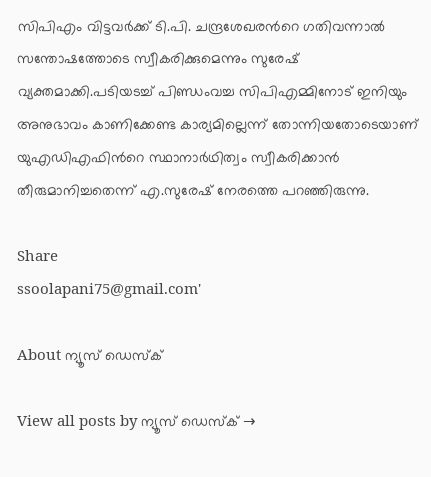സിപിഎം വിട്ടവർക്ക് ടി.പി. ചന്ദ്രശേഖരന്‍റെ ഗതിവന്നാൽ സന്തോഷത്തോടെ സ്വീകരിക്കുമെന്നും സുരേഷ് വ്യക്തമാക്കി.പടിയടച്ച് പിണ്ഡംവച്ച സിപിഎമ്മിനോട് ഇനിയും അനുഭാവം കാണിക്കേണ്ട കാര്യമില്ലെന്ന് തോന്നിയതോടെയാണ് യുഎഡിഎഫിന്‍റെ സ്ഥാനാർഥിത്വം സ്വീകരിക്കാൻ തീരുമാനിച്ചതെന്ന് എ.സുരേഷ് നേരത്തെ പറഞ്ഞിരുന്നു.

Share
ssoolapani75@gmail.com'

About ന്യൂസ് ഡെസ്ക്

View all posts by ന്യൂസ് ഡെസ്ക് →